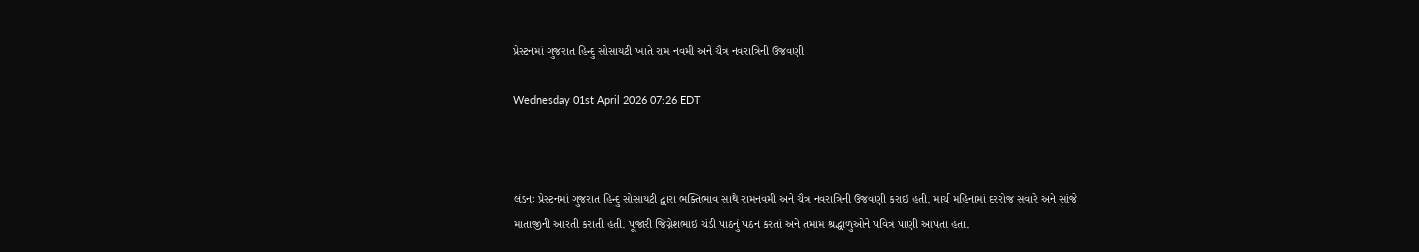પ્રેસ્ટનમાં ગુજરાત હિન્દુ સોસાયટી ખાતે રામ નવમી અને ચૈત્ર નવરાત્રિની ઉજવણી

Wednesday 01st April 2026 07:26 EDT



લંડનઃ પ્રેસ્ટનમાં ગુજરાત હિન્દુ સોસાયટી દ્વારા ભક્તિભાવ સાથે રામનવમી અને ચૈત્ર નવરાત્રિની ઉજવણી કરાઇ હતી. માર્ચ મહિનામાં દરરોજ સવારે અને સાંજે માતાજીની આરતી કરાતી હતી. પૂજારી જિગ્નેશભાઇ ચંડી પાઠનું પઠન કરતાં અને તમામ શ્રદ્ધાળુઓને પવિત્ર પાણી આપતા હતા.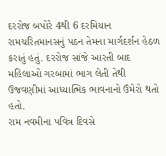દરરોજ બપોરે 4થી 6 દરમિયાન રામચરિતમાનસનું પઠન તેમના માર્ગદર્શન હેઠળ કરાતું હતું. દરરોજ સાંજે આરતી બાદ મહિલાઓ ગરબામાં ભાગ લેતી તેથી ઉજવણીમાં આધ્યાત્મિક ભાવનાનો ઉંમેરો થતો હતો.
રામ નવમીના પવિત્ર દિવસે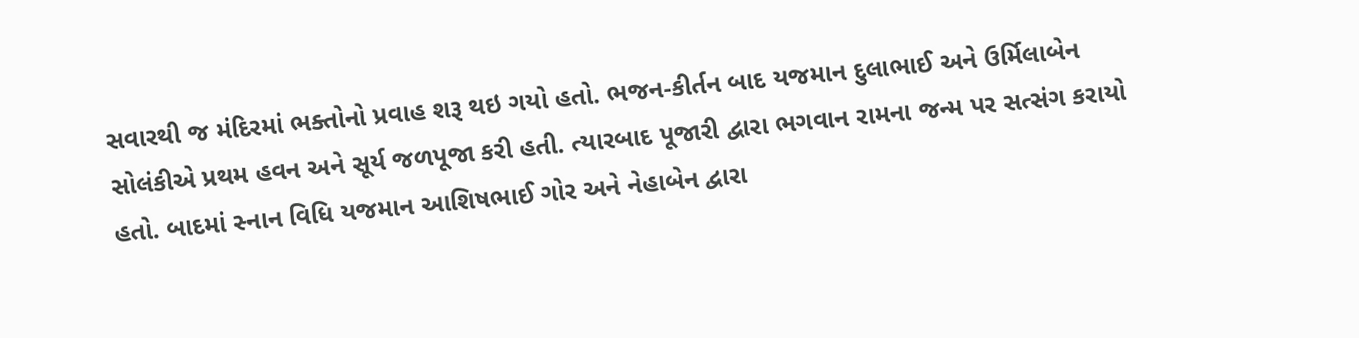સવારથી જ મંદિરમાં ભક્તોનો પ્રવાહ શરૂ થઇ ગયો હતો. ભજન-કીર્તન બાદ યજમાન દુલાભાઈ અને ઉર્મિલાબેન સોલંકીએ પ્રથમ હવન અને સૂર્ય જળપૂજા કરી હતી. ત્યારબાદ પૂજારી દ્વારા ભગવાન રામના જન્મ પર સત્સંગ કરાયો હતો. બાદમાં સ્નાન વિધિ યજમાન આશિષભાઈ ગોર અને નેહાબેન દ્વારા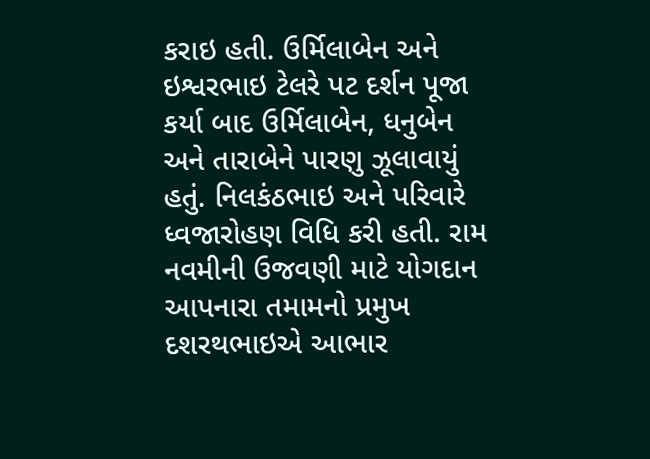કરાઇ હતી. ઉર્મિલાબેન અને ઇશ્વરભાઇ ટેલરે પટ દર્શન પૂજા કર્યા બાદ ઉર્મિલાબેન, ધનુબેન અને તારાબેને પારણુ ઝૂલાવાયું હતું. નિલકંઠભાઇ અને પરિવારે ધ્વજારોહણ વિધિ કરી હતી. રામ નવમીની ઉજવણી માટે યોગદાન આપનારા તમામનો પ્રમુખ દશરથભાઇએ આભાર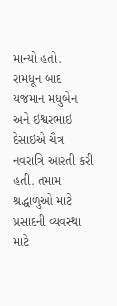માન્યો હતો. રામધૂન બાદ યજમાન મધુબેન અને ઇશ્વરભાઇ દેસાઇએ ચૈત્ર નવરાત્રિ આરતી કરી હતી. તમામ શ્રદ્ધાળુઓ માટે પ્રસાદની વ્યવસ્થા માટે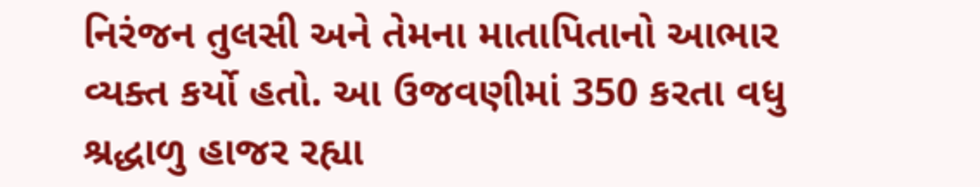નિરંજન તુલસી અને તેમના માતાપિતાનો આભાર વ્યક્ત કર્યો હતો. આ ઉજવણીમાં 350 કરતા વધુ શ્રદ્ધાળુ હાજર રહ્યા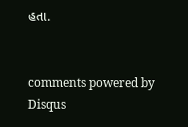હતા.


comments powered by Disqus